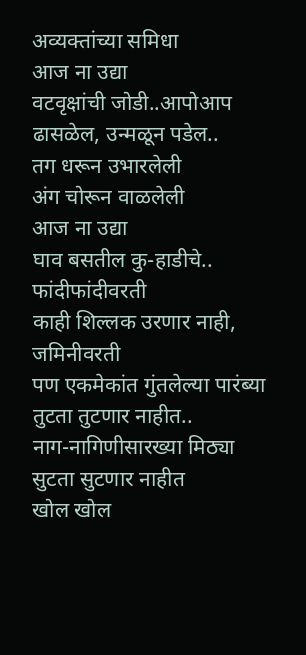अव्यक्तांच्या समिधा
आज ना उद्या
वटवृक्षांची जोडी..आपोआप ढासळेल, उन्मळून पडेल..
तग धरून उभारलेली
अंग चोरून वाळलेली
आज ना उद्या
घाव बसतील कु-हाडीचे.. फांदीफांदीवरती
काही शिल्लक उरणार नाही, जमिनीवरती
पण एकमेकांत गुंतलेल्या पारंब्या
तुटता तुटणार नाहीत..
नाग-नागिणीसारख्या मिठ्या
सुटता सुटणार नाहीत
खोल खोल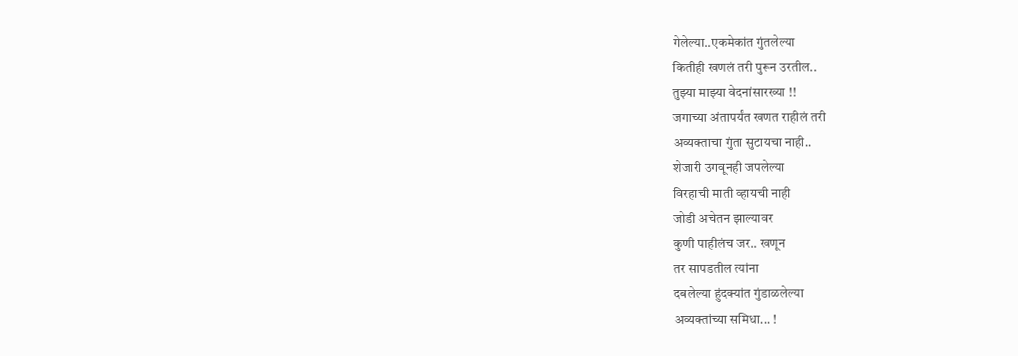गेलेल्या..एकमेकांत गुंतलेल्या
कितीही खणलं तरी पुरून उरतील..
तुझ्या माझ्या वेदनांसारख्या !!
जगाच्या अंतापर्यंत खणत राहीलं तरी
अव्यक्ताचा गुंता सुटायचा नाही..
शेजारी उगवूनही जपलेल्या
विरहाची माती व्हायची नाही
जोडी अचेतन झाल्यावर
कुणी पाहीलंच जर.. खणून
तर सापडतील त्यांना
दबलेल्या हुंदक्यांत गुंडाळलेल्या
अव्यक्तांच्या समिधा... !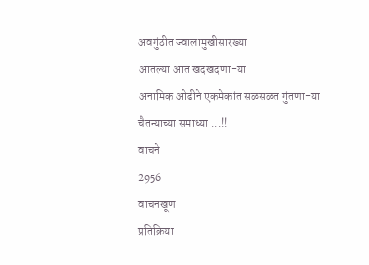अवगुंठीत ज्वालामुखीसारख्या
आतल्या आत खदखदणा-या
अनामिक ओढीने एकमेकांत सळसळत गुंतणा-या
चैतन्याच्या समाध्या ...!!
वाचने
2956
वाचनखूण
प्रतिक्रिया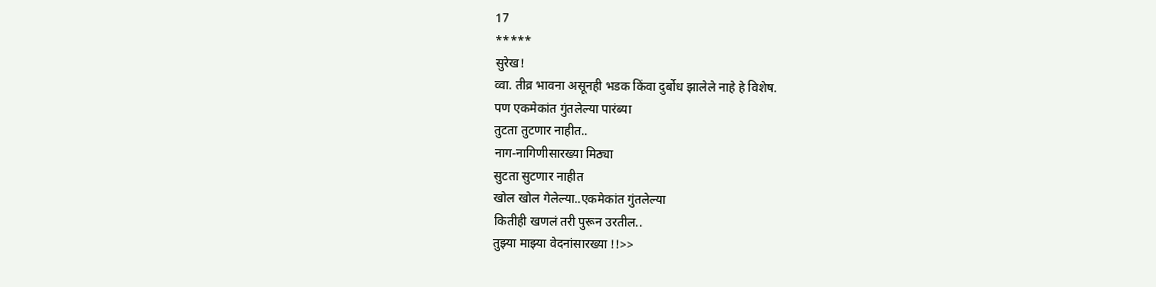17
*****
सुरेख!
व्वा. तीव्र भावना असूनही भडक किंवा दुर्बोध झालेले नाहे हे विशेष.
पण एकमेकांत गुंतलेल्या पारंब्या
तुटता तुटणार नाहीत..
नाग-नागिणीसारख्या मिठ्या
सुटता सुटणार नाहीत
खोल खोल गेलेल्या..एकमेकांत गुंतलेल्या
कितीही खणलं तरी पुरून उरतील..
तुझ्या माझ्या वेदनांसारख्या !!>>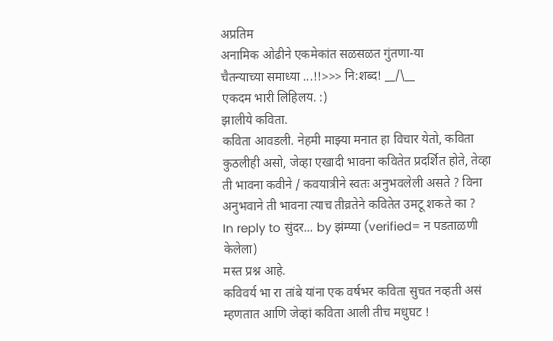अप्रतिम
अनामिक ओढीने एकमेकांत सळसळत गुंतणा-या
चैतन्याच्या समाध्या ...!!>>> नि:शब्द! __/\__
एकदम भारी लिहिलय. :)
झालीये कविता.
कविता आवडली. नेहमी माझ्या मनात हा विचार येतो, कविता कुठलीही असो, जेव्हा एखादी भावना कवितेत प्रदर्शित होते, तेव्हा ती भावना कवीने / कवयात्रीने स्वतः अनुभवलेली असते ? विना अनुभवाने ती भावना त्याच तीव्रतेने कवितेत उमटू शकते का ?
In reply to सुंदर... by झंम्प्या (verified= न पडताळणी केलेला)
मस्त प्रश्न आहे.
कविवर्य भा रा तांबे यांना एक वर्षभर कविता सुचत नव्हती असं म्हणतात आणि जेव्हां कविता आली तीच मधुघट !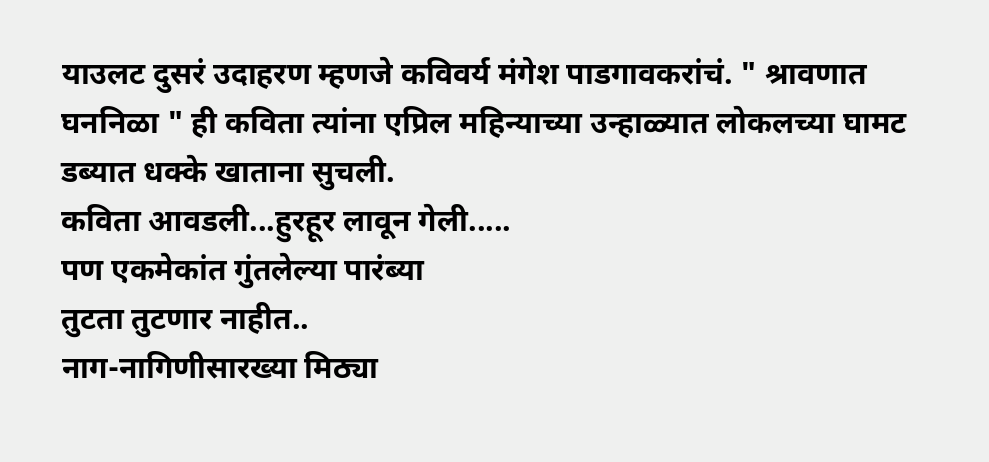याउलट दुसरं उदाहरण म्हणजे कविवर्य मंगेश पाडगावकरांचं. " श्रावणात घननिळा " ही कविता त्यांना एप्रिल महिन्याच्या उन्हाळ्यात लोकलच्या घामट डब्यात धक्के खाताना सुचली.
कविता आवडली...हुरहूर लावून गेली.....
पण एकमेकांत गुंतलेल्या पारंब्या
तुटता तुटणार नाहीत..
नाग-नागिणीसारख्या मिठ्या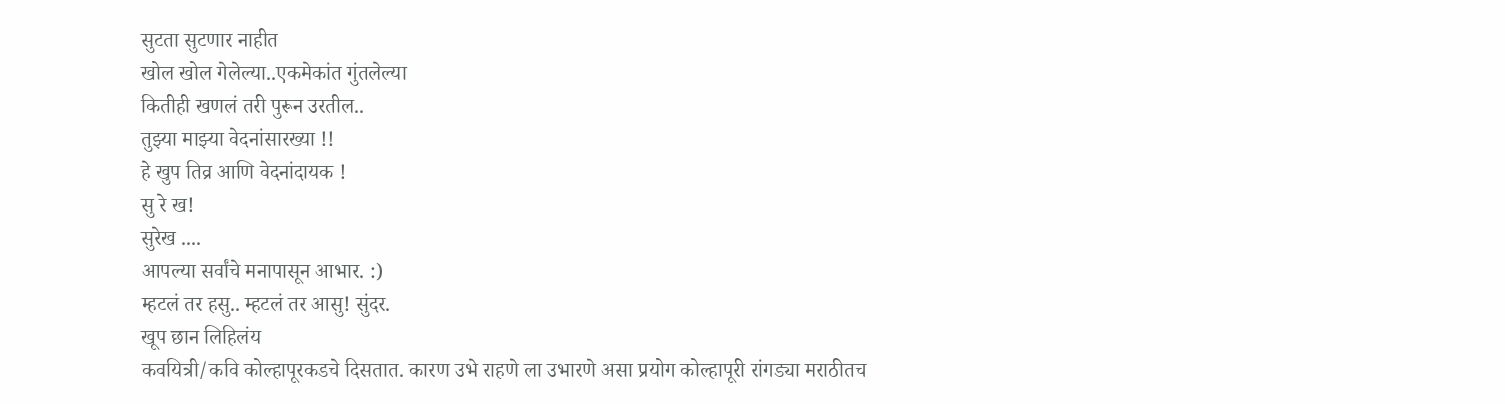सुटता सुटणार नाहीत
खोल खोल गेलेल्या..एकमेकांत गुंतलेल्या
कितीही खणलं तरी पुरून उरतील..
तुझ्या माझ्या वेदनांसारख्या !!
हे खुप तिव्र आणि वेदनांदायक !
सु रे ख!
सुरेख ....
आपल्या सर्वांचे मनापासून आभार. :)
म्हटलं तर हसु.. म्हटलं तर आसु! सुंदर.
खूप छान लिहिलंय
कवयित्री/कवि कोल्हापूरकडचे दिसतात. कारण उभे राहणे ला उभारणे असा प्रयोग कोल्हापूरी रांगड्या मराठीतच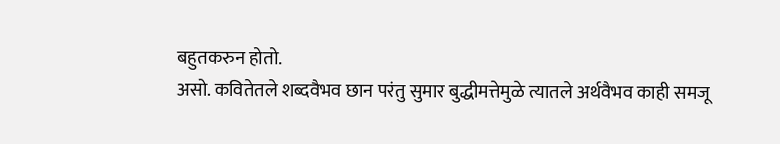बहुतकरुन होतो.
असो. कवितेतले शब्दवैभव छान परंतु सुमार बुद्धीमत्तेमुळे त्यातले अर्थवैभव काही समजू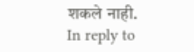शकले नाही.
In reply to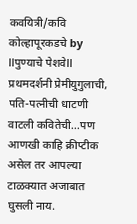कवयित्री/कवि कोल्हापूरकडचे by llपुण्याचे पेशवेll
प्रथमदर्शनी प्रेमीयुगुलाची, पति-पत्नीची धाटणी वाटली कवितेची...पण आणखी काहि क्रीप्टीक असेल तर आपल्या टाळक्यात अजाबात घुसली नाय.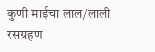कुणी माईचा लाल/लाली रसग्रहण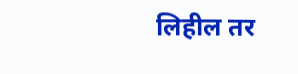लिहील तर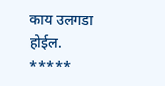काय उलगडा होईल.
*****